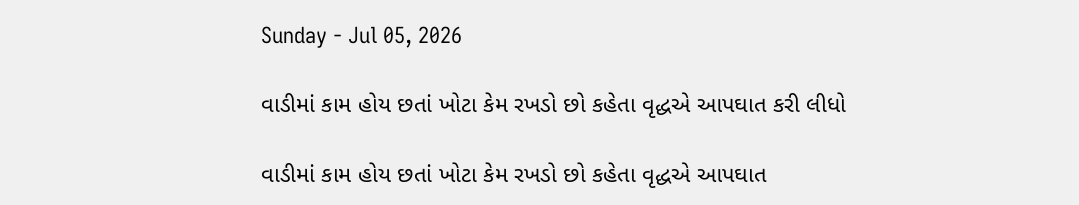Sunday - Jul 05, 2026

વાડીમાં કામ હોય છતાં ખોટા કેમ રખડો છો કહેતા વૃદ્ધએ આપઘાત કરી લીધો

વાડીમાં કામ હોય છતાં ખોટા કેમ રખડો છો કહેતા વૃદ્ધએ આપઘાત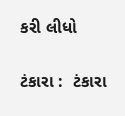કરી લીધો

ટંકારા :  ટંકારા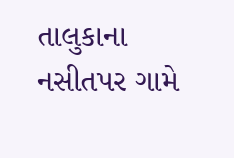તાલુકાના નસીતપર ગામે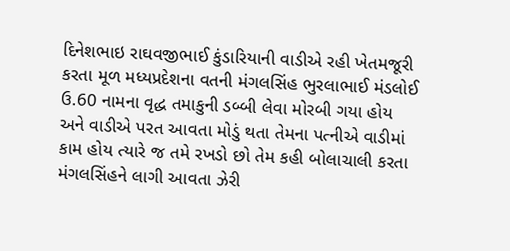દિનેશભાઇ રાઘવજીભાઈ કુંડારિયાની વાડીએ રહી ખેતમજૂરી કરતા મૂળ મધ્યપ્રદેશના વતની મંગલસિંહ ભુરલાભાઈ મંડલોઈ ઉ.60 નામના વૃદ્ધ તમાકુની ડબ્બી લેવા મોરબી ગયા હોય અને વાડીએ પરત આવતા મોડું થતા તેમના પત્નીએ વાડીમાં કામ હોય ત્યારે જ તમે રખડો છો તેમ કહી બોલાચાલી કરતા મંગલસિંહને લાગી આવતા ઝેરી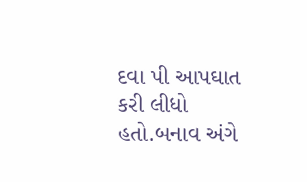દવા પી આપઘાત કરી લીધો હતો.બનાવ અંગે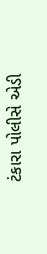ટંકારા પોલીસે એડી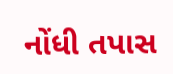નોંધી તપાસ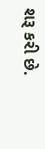શરૂ કરી છે.